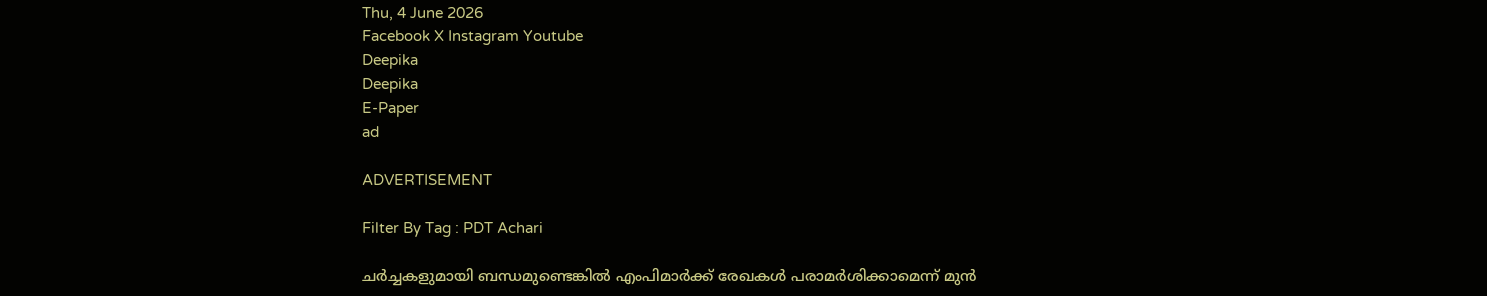Thu, 4 June 2026
Facebook X Instagram Youtube
Deepika
Deepika
E-Paper
ad

ADVERTISEMENT

Filter By Tag : PDT Achari

ചർച്ചകളുമായി ബന്ധമുണ്ടെങ്കിൽ എംപിമാർക്ക് രേഖകൾ പരാമർശിക്കാമെന്ന് മുൻ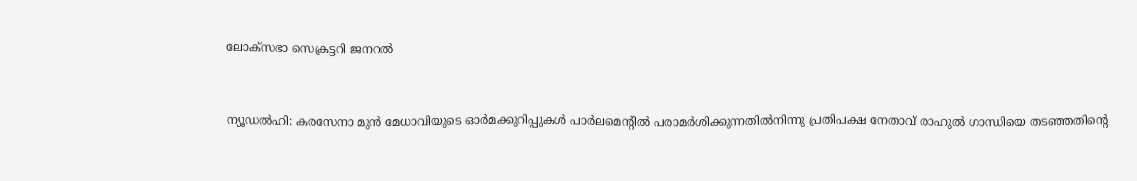ലോക്സഭാ സെക്രട്ടറി ജനറൽ


ന്യൂഡൽഹി: കരസേനാ മുൻ മേധാവിയുടെ ഓർമക്കുറിപ്പുകൾ പാർലമെന്‍റിൽ പരാമർശിക്കുന്നതിൽനിന്നു പ്രതിപക്ഷ നേതാവ് രാഹുൽ ഗാന്ധിയെ തടഞ്ഞതിന്‍റെ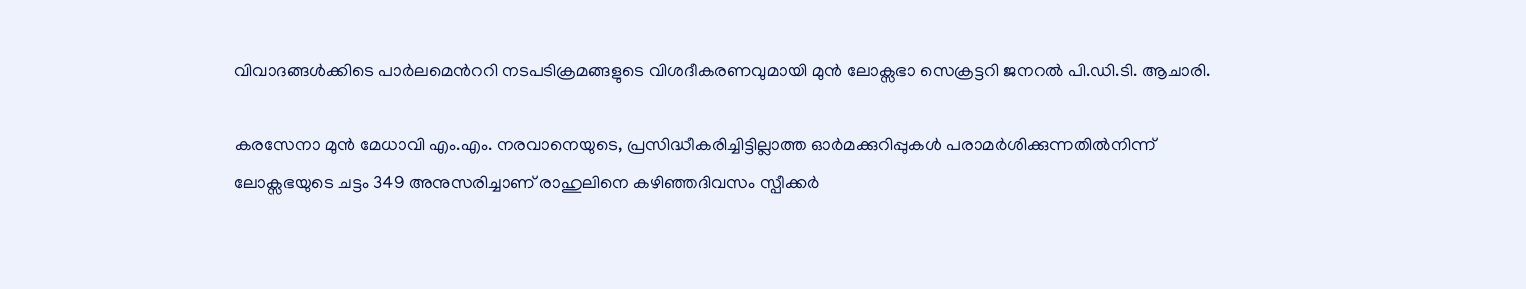വിവാദങ്ങൾക്കിടെ പാർലമെന്‍ററി നടപടിക്രമങ്ങളുടെ വിശദീകരണവുമായി മുൻ ലോക്സഭാ സെക്രട്ടറി ജനറൽ പി.ഡി.ടി. ആചാരി.

കരസേനാ മുൻ മേധാവി എം.എം. നരവാനെയുടെ, പ്രസിദ്ധീകരിച്ചിട്ടില്ലാത്ത ഓർമക്കുറിപ്പുകൾ പരാമർശിക്കുന്നതിൽനിന്ന് ലോക്സഭയുടെ ചട്ടം 349 അനുസരിച്ചാണ് രാഹുലിനെ കഴിഞ്ഞദിവസം സ്പീക്കർ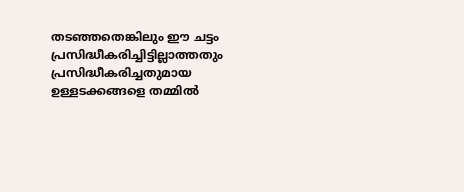തടഞ്ഞതെങ്കിലും ഈ ചട്ടം പ്രസിദ്ധീകരിച്ചിട്ടില്ലാത്തതും പ്രസിദ്ധീകരിച്ചതുമായ ഉള്ളടക്കങ്ങളെ തമ്മിൽ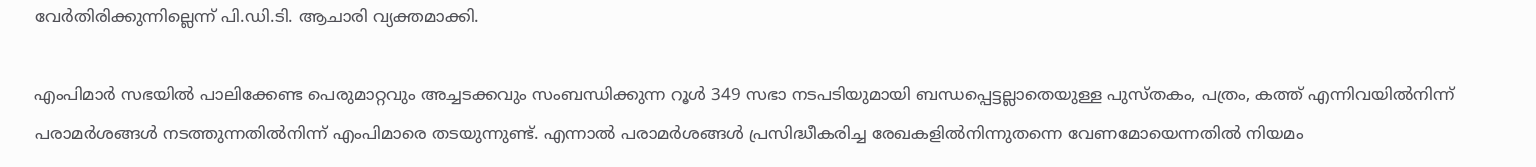വേർതിരിക്കുന്നില്ലെന്ന് പി.ഡി.ടി. ആചാരി വ്യക്തമാക്കി.

എംപിമാർ സഭയിൽ പാലിക്കേണ്ട പെരുമാറ്റവും അച്ചടക്കവും സംബന്ധിക്കുന്ന റൂൾ 349 സഭാ നടപടിയുമായി ബന്ധപ്പെട്ടല്ലാതെയുള്ള പുസ്തകം, പത്രം, കത്ത് എന്നിവയിൽനിന്ന് പരാമർശങ്ങൾ നടത്തുന്നതിൽനിന്ന് എംപിമാരെ തടയുന്നുണ്ട്. എന്നാൽ പരാമർശങ്ങൾ പ്രസിദ്ധീകരിച്ച രേഖകളിൽനിന്നുതന്നെ വേണമോയെന്നതിൽ നിയമം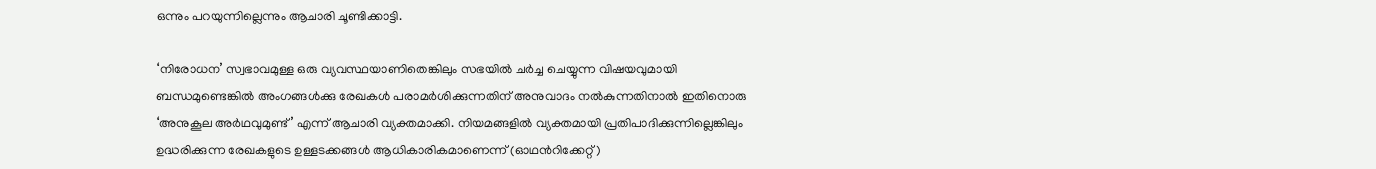ഒന്നും പറയുന്നില്ലെന്നും ആചാരി ചൂണ്ടിക്കാട്ടി.

‘നിരോധന’ സ്വഭാവമുള്ള ഒരു വ്യവസ്ഥയാണിതെങ്കിലും സഭയിൽ ചർച്ച ചെയ്യുന്ന വിഷയവുമായി ബന്ധമുണ്ടെങ്കിൽ അംഗങ്ങൾക്കു രേഖകൾ പരാമർശിക്കുന്നതിന് അനുവാദം നൽകുന്നതിനാൽ ഇതിനൊരു ‘അനുകൂല അർഥവുമുണ്ട്’ എന്ന്‌ ആചാരി വ്യക്തമാക്കി. നിയമങ്ങളിൽ വ്യക്തമായി പ്രതിപാദിക്കുന്നില്ലെങ്കിലും ഉദ്ധരിക്കുന്ന രേഖകളുടെ ഉള്ളടക്കങ്ങൾ ആധികാരികമാണെന്ന് (ഓഥന്‍റിക്കേറ്റ്)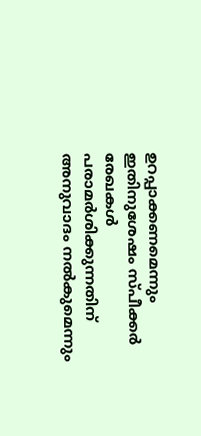ഉറപ്പാക്കണമെന്നും ഇതിനുശേഷം സ്പീക്കർ രേഖകൾ പരാമർശിക്കുന്നതിന് അനുവാദം നൽകുമെന്നും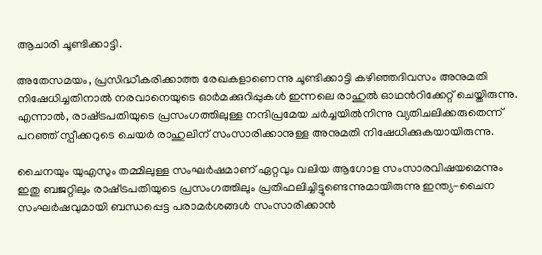ആചാരി ചൂണ്ടിക്കാട്ടി.

അതേസമയം, പ്രസിദ്ധീകരിക്കാത്ത രേഖകളാണെന്നു ചൂണ്ടിക്കാട്ടി കഴിഞ്ഞദിവസം അനുമതി നിഷേധിച്ചതിനാൽ നരവാനെയുടെ ഓർമക്കുറിപ്പുകൾ ഇന്നലെ രാഹുൽ ഓഥന്‍റിക്കേറ്റ് ചെയ്തിരുന്നു. എന്നാൽ, രാഷ്‌ട്രപതിയുടെ പ്രസംഗത്തിലുള്ള നന്ദിപ്രമേയ ചർച്ചയിൽനിന്നു വ്യതിചലിക്കരുതെന്ന് പറഞ്ഞ് സ്പീക്കറുടെ ചെയർ രാഹുലിന് സംസാരിക്കാനുള്ള അനുമതി നിഷേധിക്കുകയായിരുന്നു.

ചൈനയും യുഎസും തമ്മിലുള്ള സംഘർഷമാണ് ഏറ്റവും വലിയ ആഗോള സംസാരവിഷയമെന്നും ഇതു ബജറ്റിലും രാഷ്‌ട്രപതിയുടെ പ്രസംഗത്തിലും പ്രതിഫലിച്ചിട്ടുണ്ടെന്നുമായിരുന്നു ഇന്ത്യ-ചൈന സംഘർഷവുമായി ബന്ധപ്പെട്ട പരാമർശങ്ങൾ സംസാരിക്കാൻ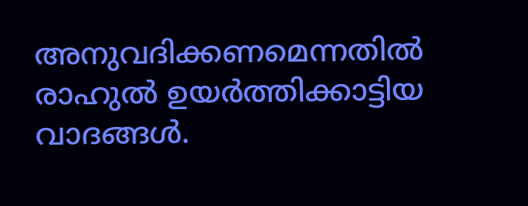അനുവദിക്കണമെന്നതിൽ രാഹുൽ ഉയർത്തിക്കാട്ടിയ വാദങ്ങൾ.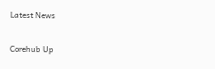Latest News

Corehub Up